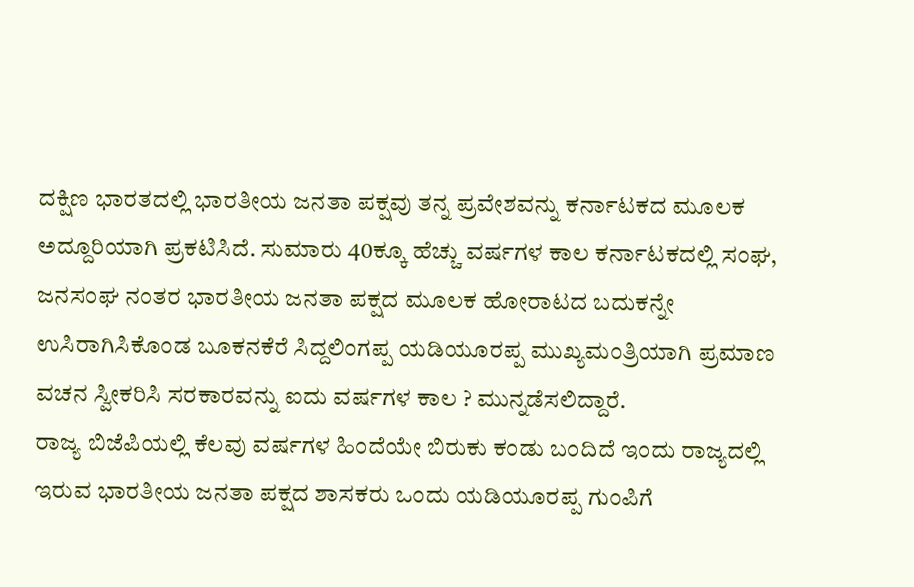ದಕ್ಷಿಣ ಭಾರತದಲ್ಲಿ ಭಾರತೀಯ ಜನತಾ ಪಕ್ಷವು ತನ್ನ ಪ್ರವೇಶವನ್ನು ಕರ್ನಾಟಕದ ಮೂಲಕ ಅದ್ದೂರಿಯಾಗಿ ಪ್ರಕಟಿಸಿದೆ. ಸುಮಾರು 40ಕ್ಕೂ ಹೆಚ್ಚು ವರ್ಷಗಳ ಕಾಲ ಕರ್ನಾಟಕದಲ್ಲಿ ಸಂಘ, ಜನಸಂಘ ನಂತರ ಭಾರತೀಯ ಜನತಾ ಪಕ್ಷದ ಮೂಲಕ ಹೋರಾಟದ ಬದುಕನ್ನೇ ಉಸಿರಾಗಿಸಿಕೊಂಡ ಬೂಕನಕೆರೆ ಸಿದ್ದಲಿಂಗಪ್ಪ ಯಡಿಯೂರಪ್ಪ ಮುಖ್ಯಮಂತ್ರಿಯಾಗಿ ಪ್ರಮಾಣ ವಚನ ಸ್ವೀಕರಿಸಿ ಸರಕಾರವನ್ನು ಐದು ವರ್ಷಗಳ ಕಾಲ ? ಮುನ್ನಡೆಸಲಿದ್ದಾರೆ.
ರಾಜ್ಯ ಬಿಜೆಪಿಯಲ್ಲಿ ಕೆಲವು ವರ್ಷಗಳ ಹಿಂದೆಯೇ ಬಿರುಕು ಕಂಡು ಬಂದಿದೆ ಇಂದು ರಾಜ್ಯದಲ್ಲಿ ಇರುವ ಭಾರತೀಯ ಜನತಾ ಪಕ್ಷದ ಶಾಸಕರು ಒಂದು ಯಡಿಯೂರಪ್ಪ ಗುಂಪಿಗೆ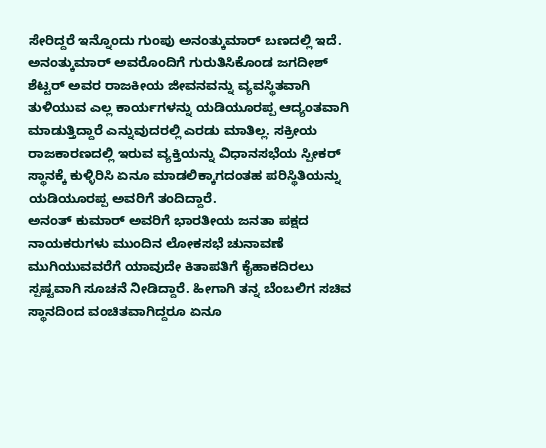ಸೇರಿದ್ದರೆ ಇನ್ನೊಂದು ಗುಂಪು ಅನಂತ್ಕುಮಾರ್ ಬಣದಲ್ಲಿ ಇದೆ. ಅನಂತ್ಕುಮಾರ್ ಅವರೊಂದಿಗೆ ಗುರುತಿಸಿಕೊಂಡ ಜಗದೀಶ್ ಶೆಟ್ಟರ್ ಅವರ ರಾಜಕೀಯ ಜೀವನವನ್ನು ವ್ಯವಸ್ಥಿತವಾಗಿ ತುಳಿಯುವ ಎಲ್ಲ ಕಾರ್ಯಗಳನ್ನು ಯಡಿಯೂರಪ್ಪ ಆದ್ಯಂತವಾಗಿ ಮಾಡುತ್ತಿದ್ದಾರೆ ಎನ್ನುವುದರಲ್ಲಿ ಎರಡು ಮಾತಿಲ್ಲ. ಸಕ್ರೀಯ ರಾಜಕಾರಣದಲ್ಲಿ ಇರುವ ವ್ಯಕ್ತಿಯನ್ನು ವಿಧಾನಸಭೆಯ ಸ್ಪೀಕರ್ ಸ್ಥಾನಕ್ಕೆ ಕುಳ್ಳಿರಿಸಿ ಏನೂ ಮಾಡಲಿಕ್ಕಾಗದಂತಹ ಪರಿಸ್ಥಿತಿಯನ್ನು ಯಡಿಯೂರಪ್ಪ ಅವರಿಗೆ ತಂದಿದ್ದಾರೆ.
ಅನಂತ್ ಕುಮಾರ್ ಅವರಿಗೆ ಭಾರತೀಯ ಜನತಾ ಪಕ್ಷದ ನಾಯಕರುಗಳು ಮುಂದಿನ ಲೋಕಸಭೆ ಚುನಾವಣೆ ಮುಗಿಯುವವರೆಗೆ ಯಾವುದೇ ಕಿತಾಪತಿಗೆ ಕೈಹಾಕದಿರಲು ಸ್ಪಷ್ಟವಾಗಿ ಸೂಚನೆ ನೀಡಿದ್ದಾರೆ. ಹೀಗಾಗಿ ತನ್ನ ಬೆಂಬಲಿಗ ಸಚಿವ ಸ್ಥಾನದಿಂದ ವಂಚಿತವಾಗಿದ್ದರೂ ಏನೂ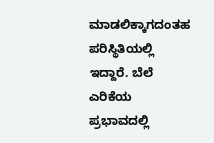ಮಾಡಲಿಕ್ಕಾಗದಂತಹ ಪರಿಸ್ಥಿತಿಯಲ್ಲಿ ಇದ್ದಾರೆ. ಬೆಲೆ ಎರಿಕೆಯ ಪ್ರಭಾವದಲ್ಲಿ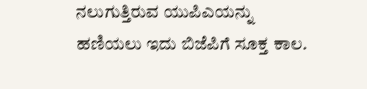ನಲುಗುತ್ತಿರುವ ಯುಪಿಎಯನ್ನು ಹಣಿಯಲು ಇದು ಬಿಜೆಪಿಗೆ ಸೂಕ್ತ ಕಾಲ.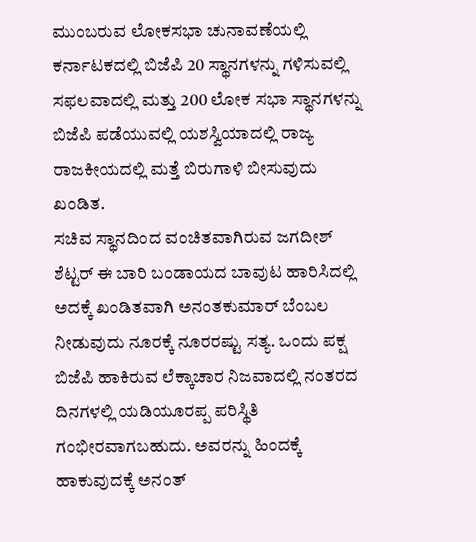ಮುಂಬರುವ ಲೋಕಸಭಾ ಚುನಾವಣೆಯಲ್ಲಿ ಕರ್ನಾಟಕದಲ್ಲಿ ಬಿಜೆಪಿ 20 ಸ್ಥಾನಗಳನ್ನು ಗಳಿಸುವಲ್ಲಿ ಸಫಲವಾದಲ್ಲಿ ಮತ್ತು 200 ಲೋಕ ಸಭಾ ಸ್ಥಾನಗಳನ್ನು ಬಿಜೆಪಿ ಪಡೆಯುವಲ್ಲಿ ಯಶಸ್ವಿಯಾದಲ್ಲಿ ರಾಜ್ಯ ರಾಜಕೀಯದಲ್ಲಿ ಮತ್ತೆ ಬಿರುಗಾಳಿ ಬೀಸುವುದು ಖಂಡಿತ.
ಸಚಿವ ಸ್ಥಾನದಿಂದ ವಂಚಿತವಾಗಿರುವ ಜಗದೀಶ್ ಶೆಟ್ಟರ್ ಈ ಬಾರಿ ಬಂಡಾಯದ ಬಾವುಟ ಹಾರಿಸಿದಲ್ಲಿ ಅದಕ್ಕೆ ಖಂಡಿತವಾಗಿ ಅನಂತಕುಮಾರ್ ಬೆಂಬಲ ನೀಡುವುದು ನೂರಕ್ಕೆ ನೂರರಷ್ಟು ಸತ್ಯ. ಒಂದು ಪಕ್ಷ ಬಿಜೆಪಿ ಹಾಕಿರುವ ಲೆಕ್ಕಾಚಾರ ನಿಜವಾದಲ್ಲಿ ನಂತರದ ದಿನಗಳಲ್ಲಿ ಯಡಿಯೂರಪ್ಪ ಪರಿಸ್ಥಿತಿ ಗಂಭೀರವಾಗಬಹುದು. ಅವರನ್ನು ಹಿಂದಕ್ಕೆ ಹಾಕುವುದಕ್ಕೆ ಅನಂತ್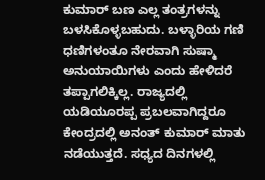ಕುಮಾರ್ ಬಣ ಎಲ್ಲ ತಂತ್ರಗಳನ್ನು ಬಳಸಿಕೊಳ್ಳಬಹುದು. ಬಳ್ಳಾರಿಯ ಗಣಿ ಧಣಿಗಳಂತೂ ನೇರವಾಗಿ ಸುಷ್ಮಾ ಅನುಯಾಯಿಗಳು ಎಂದು ಹೇಳಿದರೆ ತಪ್ಪಾಗಲಿಕ್ಕಿಲ್ಲ. ರಾಜ್ಯದಲ್ಲಿ ಯಡಿಯೂರಪ್ಪ ಪ್ರಬಲವಾಗಿದ್ದರೂ ಕೇಂದ್ರದಲ್ಲಿ ಅನಂತ್ ಕುಮಾರ್ ಮಾತು ನಡೆಯುತ್ತದೆ. ಸಧ್ಯದ ದಿನಗಳಲ್ಲಿ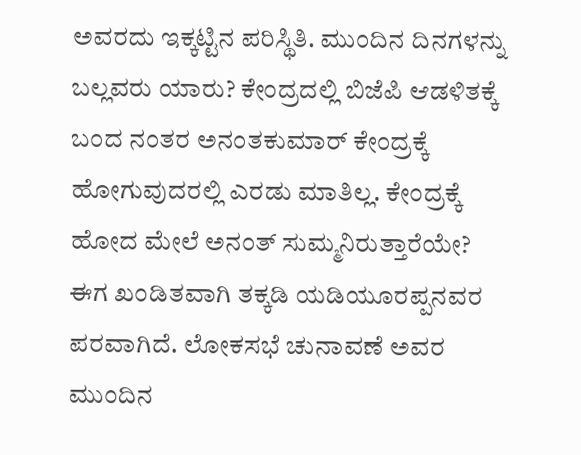ಅವರದು ಇಕ್ಕಟ್ಟಿನ ಪರಿಸ್ಥಿತಿ. ಮುಂದಿನ ದಿನಗಳನ್ನು ಬಲ್ಲವರು ಯಾರು? ಕೇಂದ್ರದಲ್ಲಿ ಬಿಜೆಪಿ ಆಡಳಿತಕ್ಕೆ ಬಂದ ನಂತರ ಅನಂತಕುಮಾರ್ ಕೇಂದ್ರಕ್ಕೆ ಹೋಗುವುದರಲ್ಲಿ ಎರಡು ಮಾತಿಲ್ಲ. ಕೇಂದ್ರಕ್ಕೆ ಹೋದ ಮೇಲೆ ಅನಂತ್ ಸುಮ್ಮನಿರುತ್ತಾರೆಯೇ?
ಈಗ ಖಂಡಿತವಾಗಿ ತಕ್ಕಡಿ ಯಡಿಯೂರಪ್ಪನವರ ಪರವಾಗಿದೆ. ಲೋಕಸಭೆ ಚುನಾವಣೆ ಅವರ ಮುಂದಿನ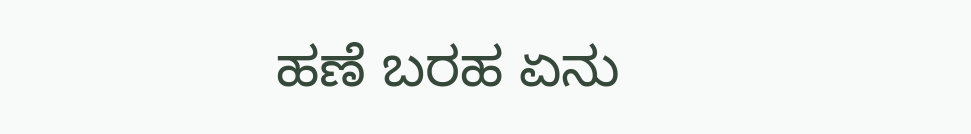ಹಣೆ ಬರಹ ಏನು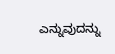ಎನ್ನುವುದನ್ನು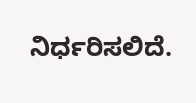ನಿರ್ಧರಿಸಲಿದೆ.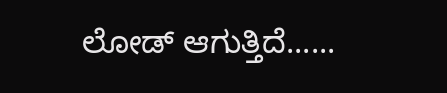ಲೋಡ್ ಆಗುತ್ತಿದೆ......